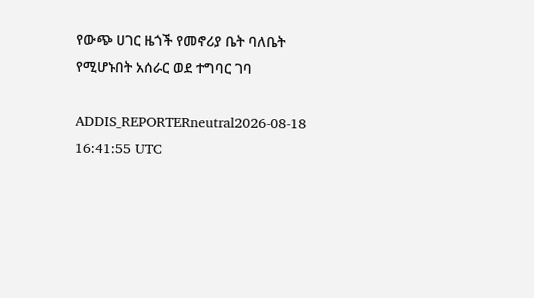የውጭ ሀገር ዜጎች የመኖሪያ ቤት ባለቤት የሚሆኑበት አሰራር ወደ ተግባር ገባ

ADDIS_REPORTERneutral2026-08-18 16:41:55 UTC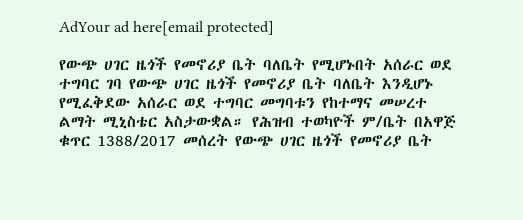AdYour ad here[email protected]

የውጭ ሀገር ዜጎች የመኖሪያ ቤት ባለቤት የሚሆኑበት አሰራር ወደ ተግባር ገባ የውጭ ሀገር ዜጎች የመኖሪያ ቤት ባለቤት እንዲሆኑ የሚፈቅደው አሰራር ወደ ተግባር መግባቱን የከተማና መሠረተ ልማት ሚኒስቴር አስታውቋል። የሕዝብ ተወካዮች ም/ቤት በአዋጅ ቁጥር 1388/2017 መሰረት የውጭ ሀገር ዜጎች የመኖሪያ ቤት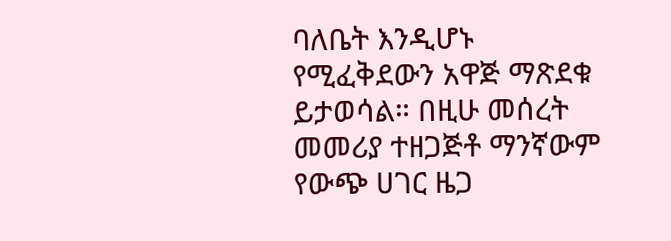ባለቤት እንዲሆኑ የሚፈቅደውን አዋጅ ማጽደቁ ይታወሳል። በዚሁ መሰረት መመሪያ ተዘጋጅቶ ማንኛውም የውጭ ሀገር ዜጋ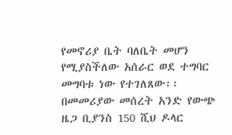የመኖሪያ ቤት ባለቤት መሆን የሚያስችለው አሰራር ወደ ተግባር መግባቱ ነው የተገለጸው፡፡ በመመሪያው መሰረት አንድ የውጭ ዜጋ ቢያንስ 150 ሺህ ዶላር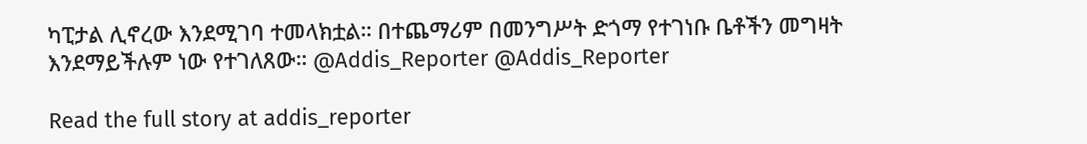ካፒታል ሊኖረው እንደሚገባ ተመላክቷል። በተጨማሪም በመንግሥት ድጎማ የተገነቡ ቤቶችን መግዛት እንደማይችሉም ነው የተገለጸው። @Addis_Reporter @Addis_Reporter

Read the full story at addis_reporter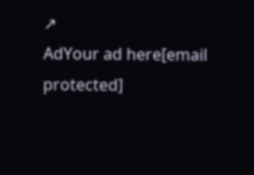↗
AdYour ad here[email protected]